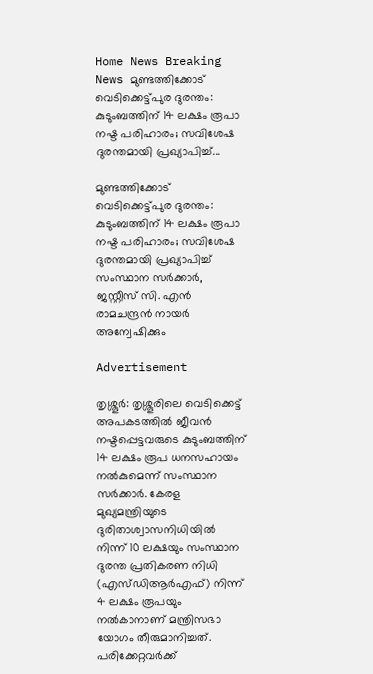Home News Breaking News മുണ്ടത്തിക്കോട് വെടിക്കെട്ട്പുര ദുരന്തം: കുടുംബത്തിന് 14 ലക്ഷം രൂപാ നഷ്ട പരിഹാരം; സവിശേഷ ദുരന്തമായി പ്രഖ്യാപിച്ച്...

മുണ്ടത്തിക്കോട് വെടിക്കെട്ട്പുര ദുരന്തം: കുടുംബത്തിന് 14 ലക്ഷം രൂപാ നഷ്ട പരിഹാരം; സവിശേഷ ദുരന്തമായി പ്രഖ്യാപിച്ച് സംസ്ഥാന സർക്കാർ, ജസ്റ്റീസ് സി. എൻ രാമചന്ദ്രൻ നായർ അന്വേഷിക്കും

Advertisement

തൃശ്ശൂർ: തൃശ്ശൂരിലെ വെടിക്കെട്ട് അപകടത്തിൽ ജീവൻ നഷ്ടപ്പെട്ടവരുടെ കുടുംബത്തിന് 14 ലക്ഷം രൂപ ധനസഹായം നൽകുമെന്ന് സംസ്ഥാന സർക്കാർ. കേരള മുഖ്യമന്ത്രിയുടെ ദുരിതാശ്വാസനിധിയിൽ നിന്ന് 10 ലക്ഷയും സംസ്ഥാന ദുരന്ത പ്രതികരണ നിധി (എസ്ഡിആർഎഫ്) നിന്ന് 4 ലക്ഷം രൂപയും നൽകാനാണ് മന്ത്രിസഭാ യോഗം തീരുമാനിച്ചത്. പരിക്കേറ്റവർക്ക്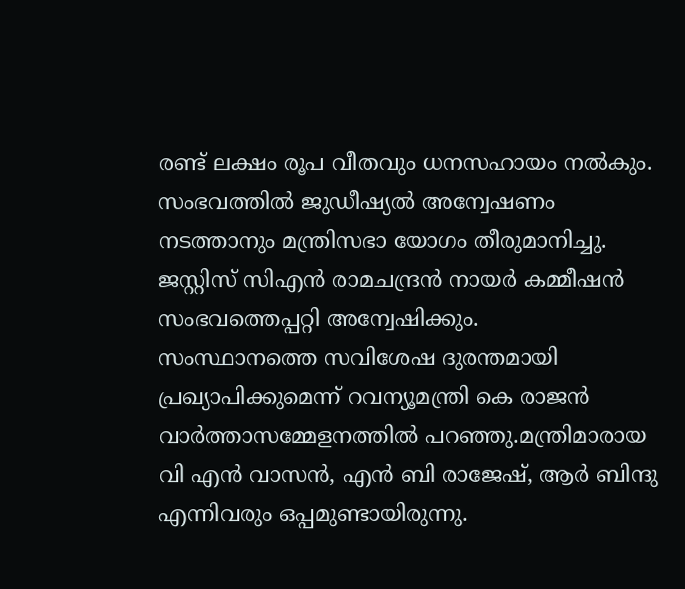രണ്ട് ലക്ഷം രൂപ വീതവും ധനസഹായം നൽകും.
സംഭവത്തിൽ ജുഡീഷ്യല്‍ അന്വേഷണം നടത്താനും മന്ത്രിസഭാ യോഗം തീരുമാനിച്ചു.
ജസ്റ്റിസ് സിഎൻ രാമചന്ദ്രൻ നായർ കമ്മീഷൻ സംഭവത്തെപ്പറ്റി അന്വേഷിക്കും.
സംസ്ഥാനത്തെ സവിശേഷ ദുരന്തമായി പ്രഖ്യാപിക്കുമെന്ന് റവന്യൂമന്ത്രി കെ രാജൻ വാര്‍ത്താസമ്മേളനത്തില്‍ പറഞ്ഞു.മന്ത്രിമാരായ വി എൻ വാസൻ, എൻ ബി രാജേഷ്, ആർ ബിന്ദു എന്നിവരും ഒപ്പമുണ്ടായിരുന്നു.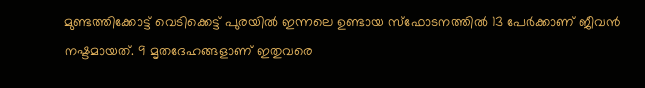മുണ്ടത്തിക്കോട്ട് വെടിക്കെട്ട് പുരയിൽ ഇന്നലെ ഉണ്ടായ സ്ഫോടനത്തിൽ 13 പേർക്കാണ് ജീവൻ നഷ്ടമായത്. 9 മൃതദേഹങ്ങളാണ് ഇതുവരെ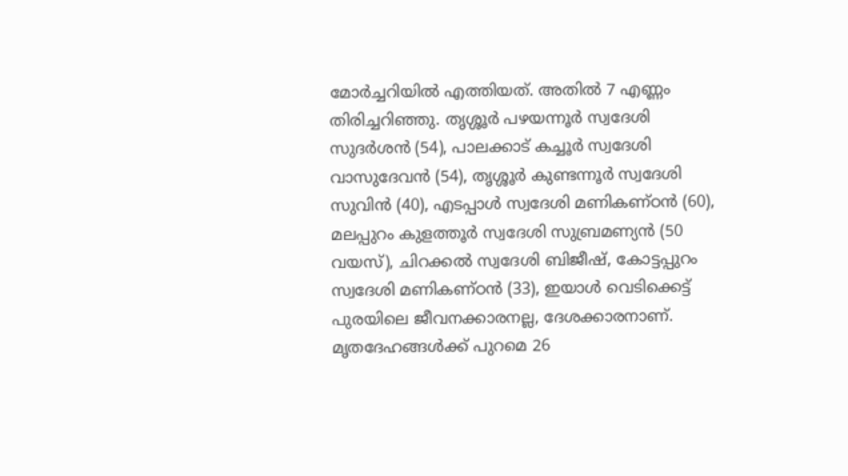മോർച്ചറിയിൽ എത്തിയത്. അതിൽ 7 എണ്ണം തിരിച്ചറിഞ്ഞു. തൃശ്ശൂർ പഴയന്നൂർ സ്വദേശി സുദർശൻ (54), പാലക്കാട് കച്ചൂർ സ്വദേശി വാസുദേവൻ (54), തൃശ്ശൂർ കുണ്ടന്നൂർ സ്വദേശി സുവിൻ (40), എടപ്പാൾ സ്വദേശി മണികണ്ഠൻ (60), മലപ്പുറം കുളത്തൂർ സ്വദേശി സുബ്രമണ്യൻ (50 വയസ്), ചിറക്കൽ സ്വദേശി ബിജീഷ്, കോട്ടപ്പുറം സ്വദേശി മണികണ്ഠൻ (33), ഇയാൾ വെടിക്കെട്ട്‌ പുരയിലെ ജീവനക്കാരനല്ല, ദേശക്കാരനാണ്. മൃതദേഹങ്ങൾക്ക് പുറമെ 26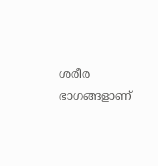ശരീര ഭാഗങ്ങളാണ്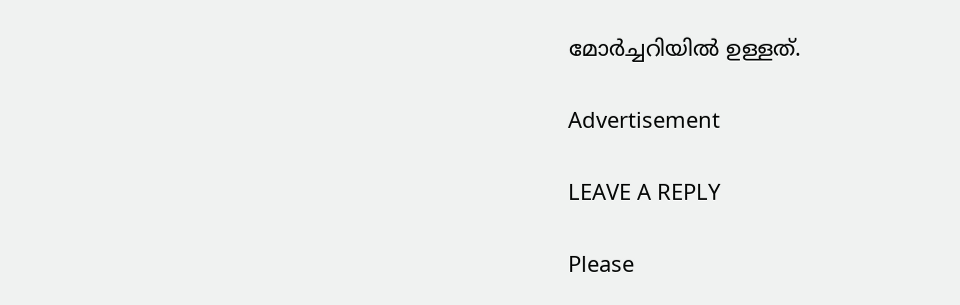മോർച്ചറിയിൽ ഉള്ളത്.

Advertisement

LEAVE A REPLY

Please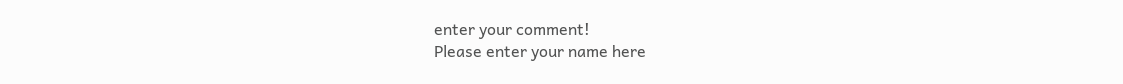enter your comment!
Please enter your name here